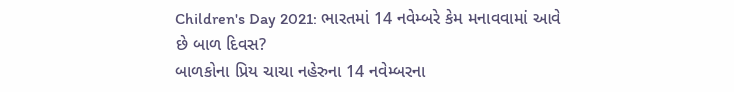Children's Day 2021: ભારતમાં 14 નવેમ્બરે કેમ મનાવવામાં આવે છે બાળ દિવસ?
બાળકોના પ્રિય ચાચા નહેરુના 14 નવેમ્બરના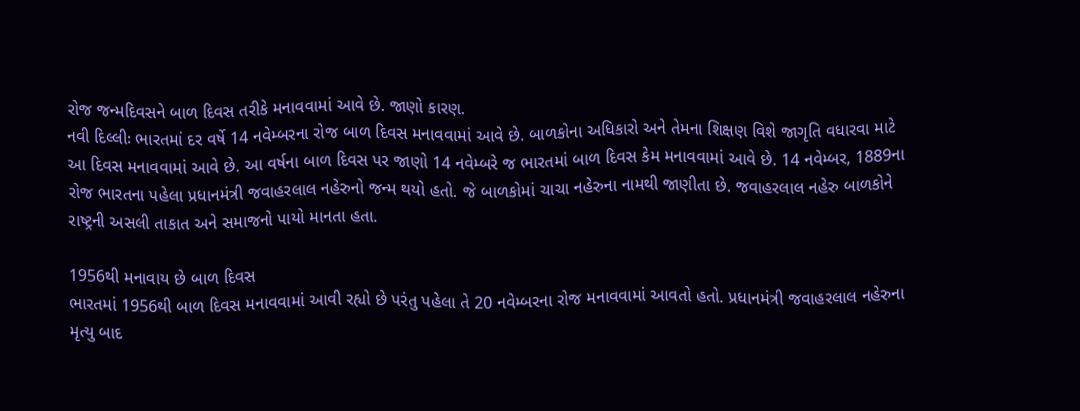રોજ જન્મદિવસને બાળ દિવસ તરીકે મનાવવામાં આવે છે. જાણો કારણ.
નવી દિલ્લીઃ ભારતમાં દર વર્ષે 14 નવેમ્બરના રોજ બાળ દિવસ મનાવવામાં આવે છે. બાળકોના અધિકારો અને તેમના શિક્ષણ વિશે જાગૃતિ વધારવા માટે આ દિવસ મનાવવામાં આવે છે. આ વર્ષના બાળ દિવસ પર જાણો 14 નવેમ્બરે જ ભારતમાં બાળ દિવસ કેમ મનાવવામાં આવે છે. 14 નવેમ્બર, 1889ના રોજ ભારતના પહેલા પ્રધાનમંત્રી જવાહરલાલ નહેરુનો જન્મ થયો હતો. જે બાળકોમાં ચાચા નહેરુના નામથી જાણીતા છે. જવાહરલાલ નહેરુ બાળકોને રાષ્ટ્રની અસલી તાકાત અને સમાજનો પાયો માનતા હતા.

1956થી મનાવાય છે બાળ દિવસ
ભારતમાં 1956થી બાળ દિવસ મનાવવામાં આવી રહ્યો છે પરંતુ પહેલા તે 20 નવેમ્બરના રોજ મનાવવામાં આવતો હતો. પ્રધાનમંત્રી જવાહરલાલ નહેરુના મૃત્યુ બાદ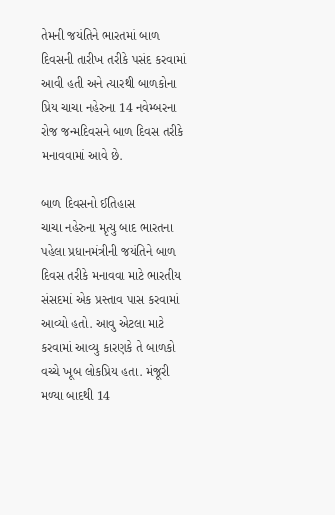તેમની જયંતિને ભારતમાં બાળ દિવસની તારીખ તરીકે પસંદ કરવામાં આવી હતી અને ત્યારથી બાળકોના પ્રિય ચાચા નહેરુના 14 નવેમ્બરના રોજ જન્મદિવસને બાળ દિવસ તરીકે મનાવવામાં આવે છે.

બાળ દિવસનો ઈતિહાસ
ચાચા નહેરુના મૃત્યુ બાદ ભારતના પહેલા પ્રધાનમંત્રીની જયંતિને બાળ દિવસ તરીકે મનાવવા માટે ભારતીય સંસદમાં એક પ્રસ્તાવ પાસ કરવામાં આવ્યો હતો. આવુ એટલા માટે કરવામાં આવ્યુ કારણકે તે બાળકો વચ્ચે ખૂબ લોકપ્રિય હતા. મંજૂરી મળ્યા બાદથી 14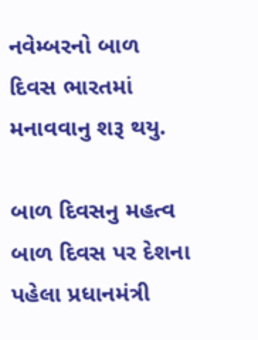નવેમ્બરનો બાળ દિવસ ભારતમાં મનાવવાનુ શરૂ થયુ.

બાળ દિવસનુ મહત્વ
બાળ દિવસ પર દેશના પહેલા પ્રધાનમંત્રી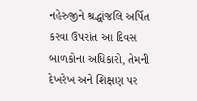નહેરુજીને શ્રદ્ધાંજલિ અર્પિત કરવા ઉપરાંત આ દિવસ બાળકોના અધિકારો, તેમની દેખરેખ અને શિક્ષણ પર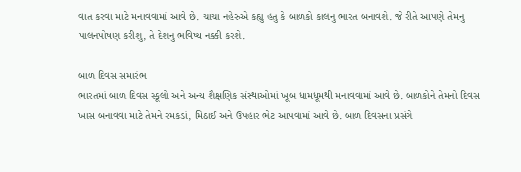વાત કરવા માટે મનાવવામાં આવે છે. ચાચા નહેરુએ કહ્યુ હતુ કે બાળકો કાલનુ ભારત બનાવશે. જે રીતે આપણે તેમનુ પાલનપોષણ કરીશુ, તે દેશનુ ભવિષ્ય નક્કી કરશે.

બાળ દિવસ સમારંભ
ભારતમાં બાળ દિવસ સ્કૂલો અને અન્ય શૈક્ષણિક સંસ્થાઓમાં ખૂબ ધામધૂમથી મનાવવામાં આવે છે. બાળકોને તેમનો દિવસ ખાસ બનાવવા માટે તેમને રમકડાં, મિઠાઈ અને ઉપહાર ભેટ આપવામાં આવે છે. બાળ દિવસના પ્રસંગે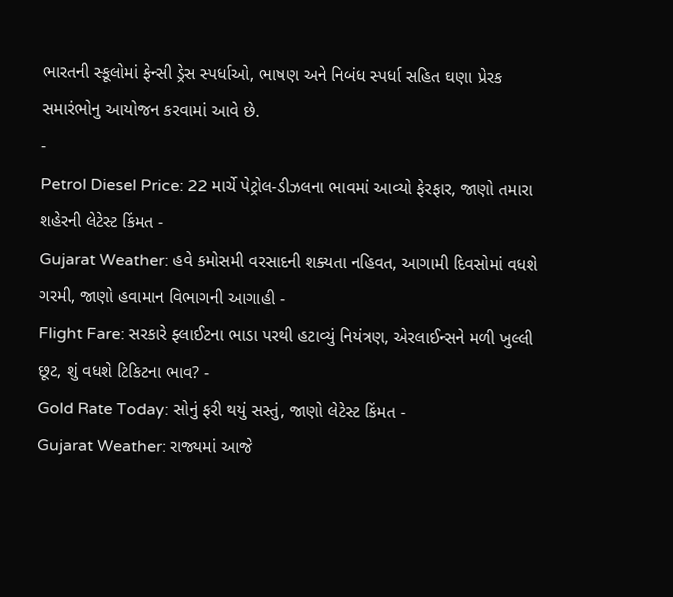ભારતની સ્કૂલોમાં ફેન્સી ડ્રેસ સ્પર્ધાઓ, ભાષણ અને નિબંધ સ્પર્ધા સહિત ઘણા પ્રેરક સમારંભોનુ આયોજન કરવામાં આવે છે.
-
Petrol Diesel Price: 22 માર્ચે પેટ્રોલ-ડીઝલના ભાવમાં આવ્યો ફેરફાર, જાણો તમારા શહેરની લેટેસ્ટ કિંમત -
Gujarat Weather: હવે કમોસમી વરસાદની શક્યતા નહિવત, આગામી દિવસોમાં વધશે ગરમી, જાણો હવામાન વિભાગની આગાહી -
Flight Fare: સરકારે ફ્લાઈટના ભાડા પરથી હટાવ્યું નિયંત્રણ, એરલાઈન્સને મળી ખુલ્લી છૂટ, શું વધશે ટિકિટના ભાવ? -
Gold Rate Today: સોનું ફરી થયું સસ્તું, જાણો લેટેસ્ટ કિંમત -
Gujarat Weather: રાજ્યમાં આજે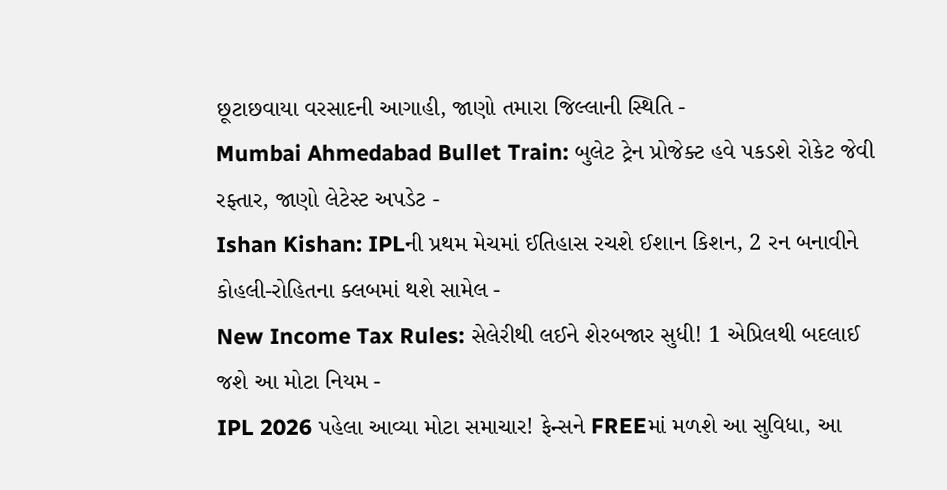છૂટાછવાયા વરસાદની આગાહી, જાણો તમારા જિલ્લાની સ્થિતિ -
Mumbai Ahmedabad Bullet Train: બુલેટ ટ્રેન પ્રોજેક્ટ હવે પકડશે રોકેટ જેવી રફ્તાર, જાણો લેટેસ્ટ અપડેટ -
Ishan Kishan: IPLની પ્રથમ મેચમાં ઈતિહાસ રચશે ઈશાન કિશન, 2 રન બનાવીને કોહલી-રોહિતના ક્લબમાં થશે સામેલ -
New Income Tax Rules: સેલેરીથી લઈને શેરબજાર સુધી! 1 એપ્રિલથી બદલાઈ જશે આ મોટા નિયમ -
IPL 2026 પહેલા આવ્યા મોટા સમાચાર! ફેન્સને FREEમાં મળશે આ સુવિધા, આ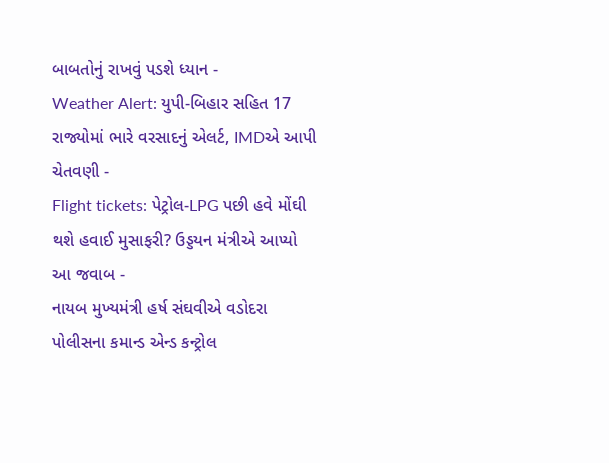બાબતોનું રાખવું પડશે ધ્યાન -
Weather Alert: યુપી-બિહાર સહિત 17 રાજ્યોમાં ભારે વરસાદનું એલર્ટ, IMDએ આપી ચેતવણી -
Flight tickets: પેટ્રોલ-LPG પછી હવે મોંઘી થશે હવાઈ મુસાફરી? ઉડ્ડયન મંત્રીએ આપ્યો આ જવાબ -
નાયબ મુખ્યમંત્રી હર્ષ સંઘવીએ વડોદરા પોલીસના કમાન્ડ એન્ડ કન્ટ્રોલ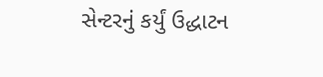સેન્ટરનું કર્યું ઉદ્ધાટન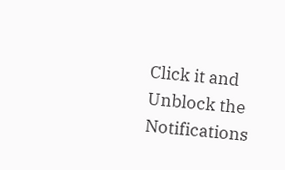Click it and Unblock the Notifications